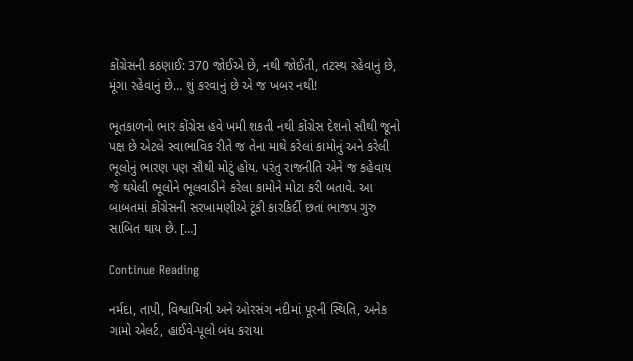કોંગ્રેસની કઠણાઈ: 370 જોઈએ છે, નથી જોઈતી, તટસ્થ રહેવાનું છે, મૂંગા રહેવાનું છે… શું કરવાનું છે એ જ ખબર નથી!

ભૂતકાળનો ભાર કોંગ્રેસ હવે ખમી શકતી નથી કોંગ્રેસ દેશનો સૌથી જૂનો પક્ષ છે એટલે સ્વાભાવિક રીતે જ તેના માથે કરેલાં કામોનું અને કરેલી ભૂલોનું ભારણ પણ સૌથી મોટું હોય. પરંતુ રાજનીતિ એને જ કહેવાય જે થયેલી ભૂલોને ભૂલવાડીને કરેલા કામોને મોટા કરી બતાવે. આ બાબતમાં કોંગ્રેસની સરખામણીએ ટૂંકી કારકિર્દી છતાં ભાજપ ગુરુ સાબિત થાય છે. […]

Continue Reading

નર્મદા, તાપી, વિશ્વામિત્રી અને ઓરસંગ નદીમાં પૂરની સ્થિતિ, અનેક ગામો એલર્ટ, હાઈવે-પૂલો બંધ કરાયા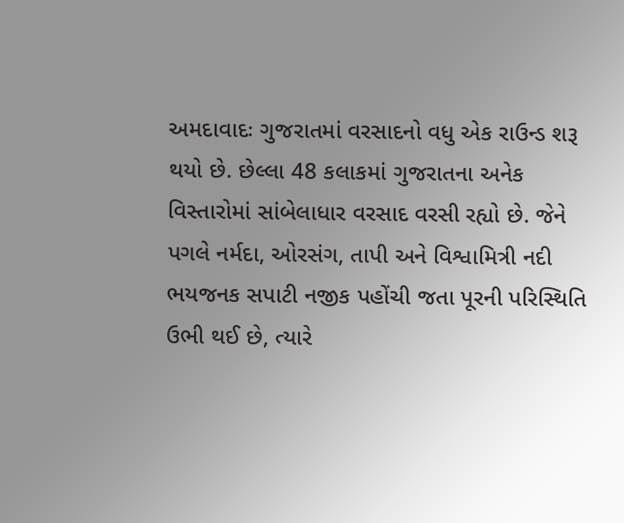અમદાવાદઃ ગુજરાતમાં વરસાદનો વધુ એક રાઉન્ડ શરૂ થયો છે. છેલ્લા 48 કલાકમાં ગુજરાતના અનેક વિસ્તારોમાં સાંબેલાધાર વરસાદ વરસી રહ્યો છે. જેને પગલે નર્મદા, ઓરસંગ, તાપી અને વિશ્વામિત્રી નદી ભયજનક સપાટી નજીક પહોંચી જતા પૂરની પરિસ્થિતિ ઉભી થઈ છે, ત્યારે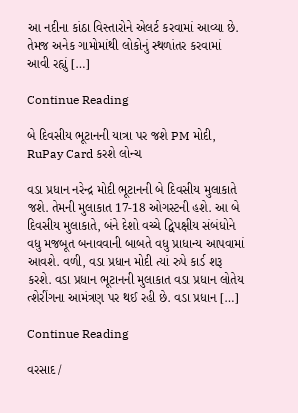આ નદીના કાંઠા વિસ્તારોને એલર્ટ કરવામાં આવ્યા છે. તેમજ અનેક ગામોમાંથી લોકોનું સ્થળાંતર કરવામાં આવી રહ્યું […]

Continue Reading

બે દિવસીય ભૂટાનની યાત્રા પર જશે PM મોદી, RuPay Card કરશે લોન્ચ

વડા પ્રધાન નરેન્દ્ર મોદી ભૂટાનની બે દિવસીય મુલાકાતે જશે. તેમની મુલાકાત 17-18 ઓગસ્ટની હશે. આ બે દિવસીય મુલાકાતે, બંને દેશો વચ્ચે દ્વિપક્ષીય સંબંધોને વધુ મજબૂત બનાવવાની બાબતે વધુ પ્રાધાન્ય આપવામાં આવશે. વળી, વડા પ્રધાન મોદી ત્યાં રુપે કાર્ડ શરૂ કરશે. વડા પ્રધાન ભૂટાનની મુલાકાત વડા પ્રધાન લોતેય ત્શેરીંગના આમંત્રણ પર થઈ રહી છે. વડા પ્રધાન […]

Continue Reading

વરસાદ /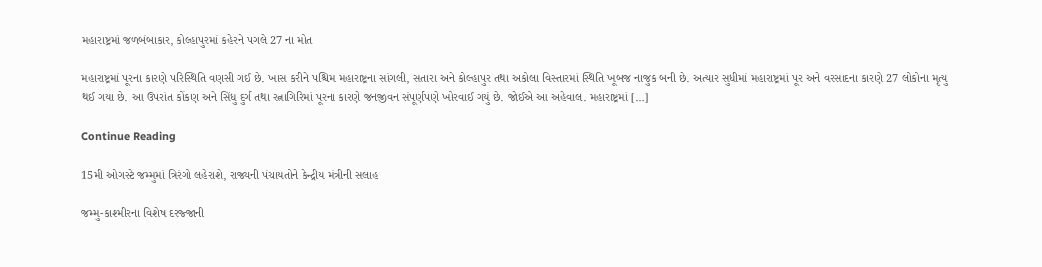મહારાષ્ટ્રમાં જળબંબાકાર, કોલ્હાપુરમાં કહેરને પગલે 27 ના મોત

મહારાષ્ટ્રમાં પૂરના કારણે પરિસ્થિતિ વણસી ગઈ છે. ખાસ કરીને પશ્ચિમ મહારાષ્ટ્રના સાંગલી, સતારા અને કોલ્હાપુર તથા અકોલા વિસ્તારમાં સ્થિતિ ખૂબજ નાજુક બની છે. અત્યાર સુધીમાં મહારાષ્ટ્રમાં પૂર અને વરસાદના કારણે 27 લોકોના મૃત્યુ થઈ ગયા છે. આ ઉપરાંત કોંકણ અને સિંધુ દુર્ગ તથા રત્નાગિરિમાં પૂરના કારણે જનજીવન સંપૂર્ણપણે ખોરવાઈ ગયું છે. જોઈએ આ અહેવાલ. મહારાષ્ટ્રમાં […]

Continue Reading

15મી ઓગસ્ટે જમ્મુમાં ત્રિરંગો લહેરાશે, રાજ્યની પંચાયતોને કેન્દ્રીય મંત્રીની સલાહ

જમ્મુ-કાશ્મીરના વિશેષ દરજ્જાની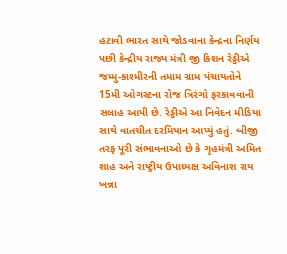હટાવી ભારત સાથે જોડવાના કેન્દ્રના નિર્ણય પછી કેન્દ્રીય રાજ્ય મંત્રી જી કિશન રેડ્ડીએ જમ્મુ-કાશ્મીરની તમામ ગ્રામ પંચાયતોને 15મી ઓગસ્ટના રોજ ત્રિરંગો ફરકાવવાની સલાહ આપી છે. રેડ્ડીએ આ નિવેદન મીડિયા સાથે વાતચીત દરમિયાન આપ્યું હતું. બીજી તરફ પૂરી સંભાવનાઓ છે કે ગૃહમંત્રી અમિત શાહ અને રાષ્ટ્રીય ઉપાધ્યક્ષ અવિનાશ રાય ખન્ના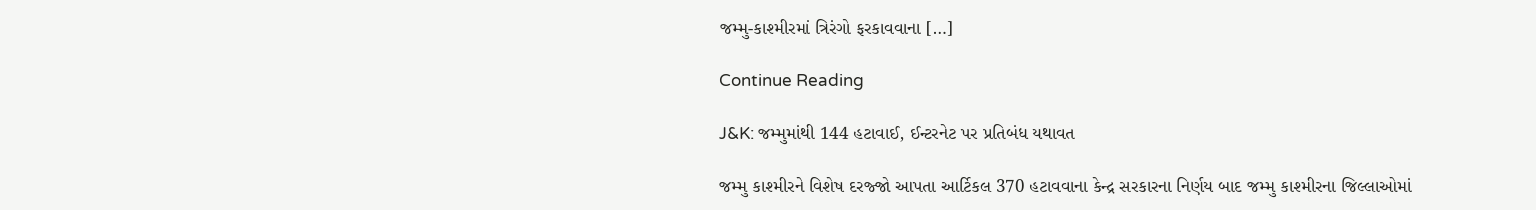જમ્મુ-કાશ્મીરમાં ત્રિરંગો ફરકાવવાના […]

Continue Reading

J&K: જમ્મુમાંથી 144 હટાવાઈ, ઈન્ટરનેટ પર પ્રતિબંધ યથાવત

જમ્મુ કાશ્મીરને વિશેષ દરજ્જો આપતા આર્ટિકલ 370 હટાવવાના કેન્દ્ર સરકારના નિર્ણય બાદ જમ્મુ કાશ્મીરના જિલ્લાઓમાં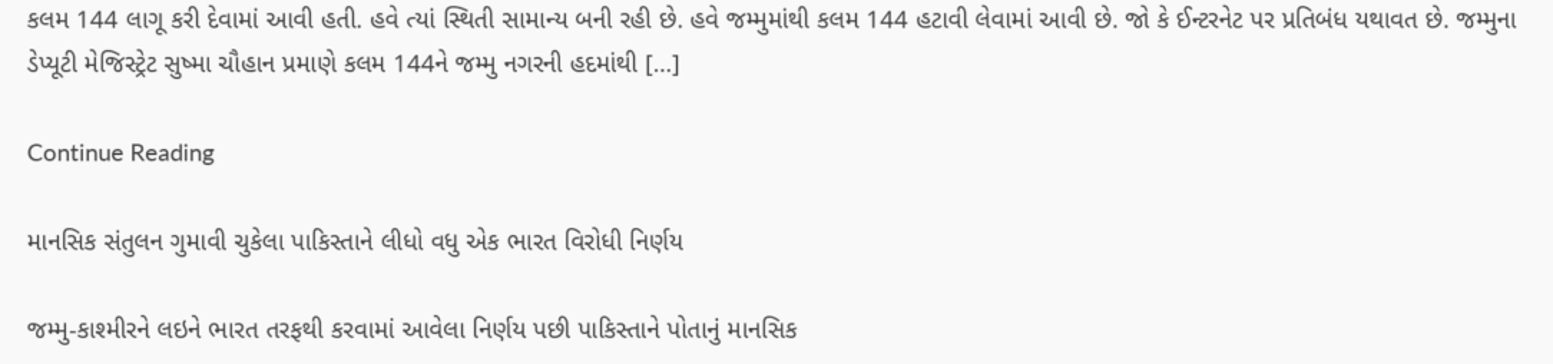કલમ 144 લાગૂ કરી દેવામાં આવી હતી. હવે ત્યાં સ્થિતી સામાન્ય બની રહી છે. હવે જમ્મુમાંથી કલમ 144 હટાવી લેવામાં આવી છે. જો કે ઈન્ટરનેટ પર પ્રતિબંધ યથાવત છે. જમ્મુના ડેપ્યૂટી મેજિસ્ટ્રેટ સુષ્મા ચૌહાન પ્રમાણે કલમ 144ને જમ્મુ નગરની હદમાંથી […]

Continue Reading

માનસિક સંતુલન ગુમાવી ચુકેલા પાકિસ્તાને લીધો વધુ એક ભારત વિરોધી નિર્ણય

જમ્મુ-કાશ્મીરને લઇને ભારત તરફથી કરવામાં આવેલા નિર્ણય પછી પાકિસ્તાને પોતાનું માનસિક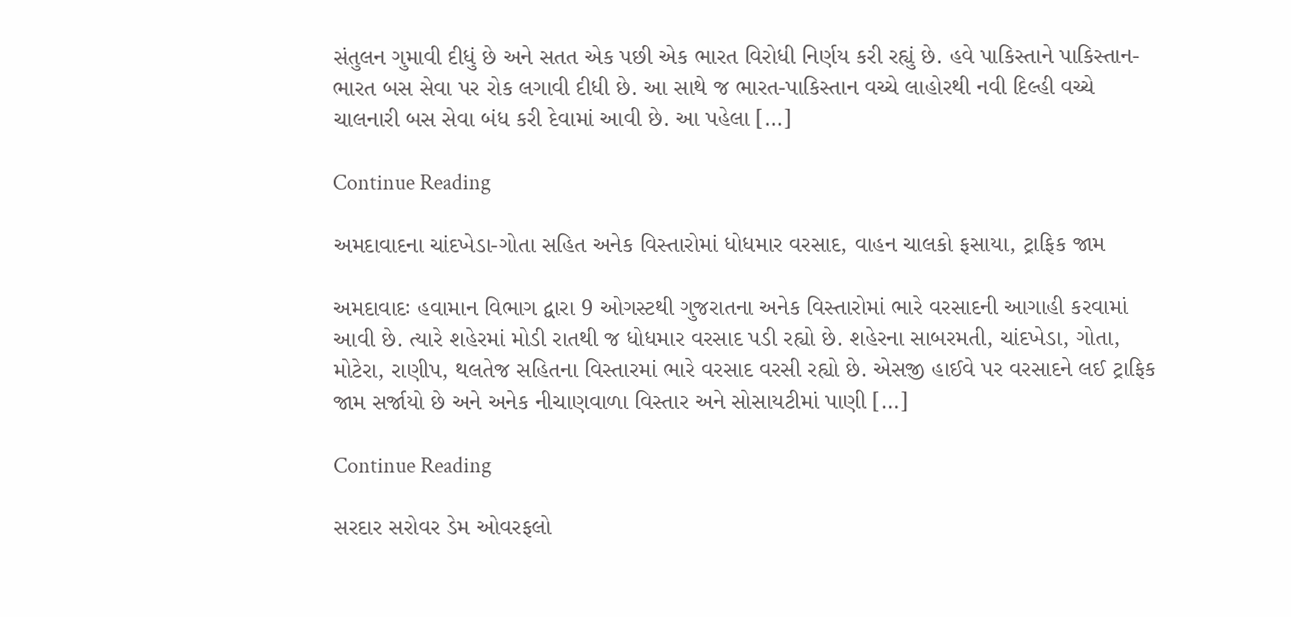સંતુલન ગુમાવી દીધું છે અને સતત એક પછી એક ભારત વિરોધી નિર્ણય કરી રહ્યું છે. હવે પાકિસ્તાને પાકિસ્તાન-ભારત બસ સેવા પર રોક લગાવી દીધી છે. આ સાથે જ ભારત-પાકિસ્તાન વચ્ચે લાહોરથી નવી દિલ્હી વચ્ચે ચાલનારી બસ સેવા બંધ કરી દેવામાં આવી છે. આ પહેલા […]

Continue Reading

અમદાવાદના ચાંદખેડા-ગોતા સહિત અનેક વિસ્તારોમાં ધોધમાર વરસાદ, વાહન ચાલકો ફસાયા, ટ્રાફિક જામ

અમદાવાદઃ હવામાન વિભાગ દ્વારા 9 ઓગસ્ટથી ગુજરાતના અનેક વિસ્તારોમાં ભારે વરસાદની આગાહી કરવામાં આવી છે. ત્યારે શહેરમાં મોડી રાતથી જ ધોધમાર વરસાદ પડી રહ્યો છે. શહેરના સાબરમતી, ચાંદખેડા, ગોતા, મોટેરા, રાણીપ, થલતેજ સહિતના વિસ્તારમાં ભારે વરસાદ વરસી રહ્યો છે. એસજી હાઈવે પર વરસાદને લઈ ટ્રાફિક જામ સર્જાયો છે અને અનેક નીચાણવાળા વિસ્તાર અને સોસાયટીમાં પાણી […]

Continue Reading

સરદાર સરોવર ડેમ ઓવરફલો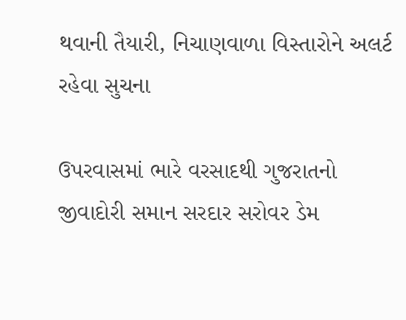થવાની તૈયારી, નિચાણવાળા વિસ્તારોને અલર્ટ રહેવા સુચના

ઉપરવાસમાં ભારે વરસાદથી ગુજરાતનો જીવાદોરી સમાન સરદાર સરોવર ડેમ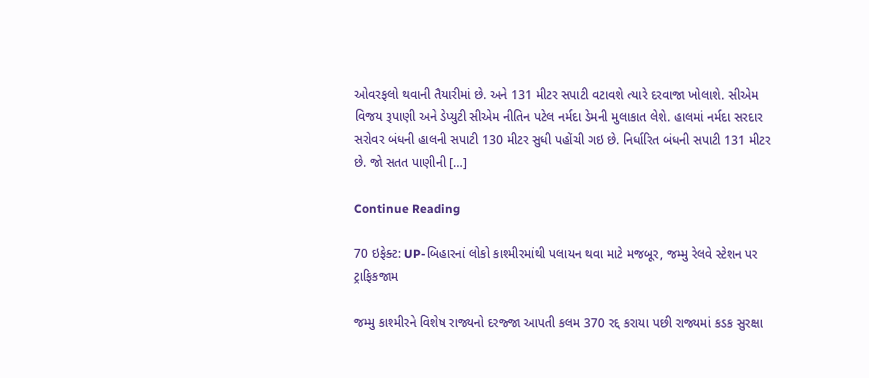ઓવરફલો થવાની તૈયારીમાં છે. અને 131 મીટર સપાટી વટાવશે ત્યારે દરવાજા ખોલાશે. સીએમ વિજય રૂપાણી અને ડેપ્યુટી સીએમ નીતિન પટેલ નર્મદા ડેમની મુલાકાત લેશે. હાલમાં નર્મદા સરદાર સરોવર બંધની હાલની સપાટી 130 મીટર સુધી પહોંચી ગઇ છે. નિર્ધારિત બંધની સપાટી 131 મીટર છે. જો સતત પાણીની […]

Continue Reading

70 ઇફેક્ટ: UP-બિહારનાં લોકો કાશ્મીરમાંથી પલાયન થવા માટે મજબૂર, જમ્મુ રેલવે સ્ટેશન પર ટ્રાફિકજામ

જમ્મુ કાશ્મીરને વિશેષ રાજ્યનો દરજ્જા આપતી કલમ 370 રદ્દ કરાયા પછી રાજ્યમાં કડક સુરક્ષા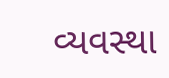વ્યવસ્થા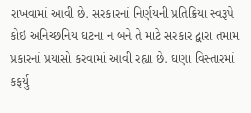રાખવામાં આવી છે. સરકારનાં નિર્ણયની પ્રતિક્રિયા સ્વરૂપે કોઇ અનિચ્છનિય ઘટના ન બને તે માટે સરકાર દ્વારા તમામ પ્રકારનાં પ્રયાસો કરવામાં આવી રહ્યા છે. ઘણા વિસ્તારમાં કફર્યુ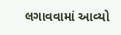લગાવવામાં આવ્યો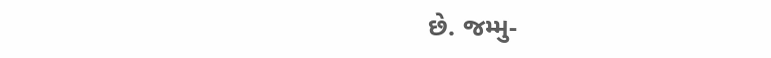છે. જમ્મુ-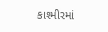કાશ્મીરમાં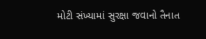મોટી સંખ્યામાં સુરક્ષા જવાનો તૈનાત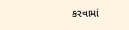કરવામાં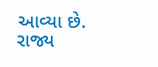આવ્યા છે. રાજ્ય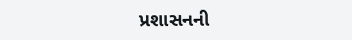પ્રશાસનની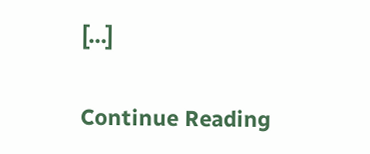[…]

Continue Reading